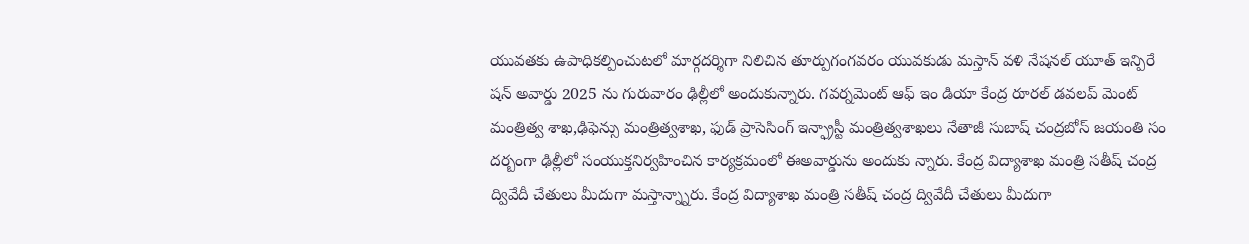యువతకు ఉపాధికల్పించుటలో మార్గదర్శిగా నిలిచిన తూర్పుగంగవరం యువకుడు మస్తాన్ వళి నేషనల్ యూత్ ఇన్పిరే షన్ అవార్డు 2025 ను గురువారం ఢిల్లీలో అందుకున్నారు. గవర్నమెంట్ ఆఫ్ ఇం డియా కేంద్ర రూరల్ డవలప్ మెంట్ మంత్రిత్వ శాఖ,ఢిఫెన్సు మంత్రిత్వశాఖ, ఫుడ్ ప్రాసెసింగ్ ఇన్ఫ్రాస్టీ మంత్రిత్వశాఖలు నేతాజీ సుబాష్ చంద్రబోస్ జయంతి సం దర్బంగా ఢిల్లీలో సంయుక్తనిర్వహించిన కార్యక్రమంలో ఈఅవార్డును అందుకు న్నారు. కేంద్ర విద్యాశాఖ మంత్రి సతీష్ చంద్ర ద్వివేదీ చేతులు మీదుగా మస్తాన్న్నారు. కేంద్ర విద్యాశాఖ మంత్రి సతీష్ చంద్ర ద్వివేదీ చేతులు మీదుగా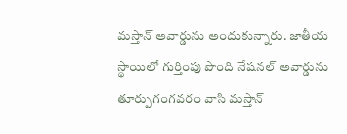మస్తాన్ అవార్డును అందుకున్నారు. జాతీయ స్థాయిలో గుర్తింపు పొంది నేషనల్ అవార్డును తూర్పుగంగవరం వాసి మస్తాన్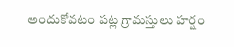అందుకోవటం పట్ల గ్రామస్తులు హర్షం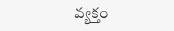వ్యక్తం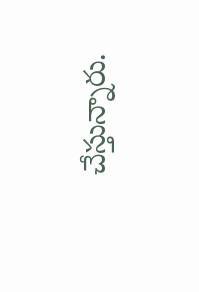చేస్తున్నారు.